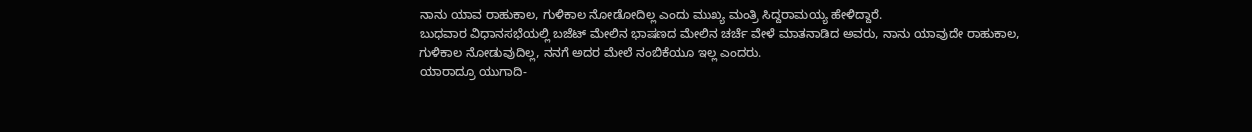ನಾನು ಯಾವ ರಾಹುಕಾಲ, ಗುಳಿಕಾಲ ನೋಡೋದಿಲ್ಲ ಎಂದು ಮುಖ್ಯ ಮಂತ್ರಿ ಸಿದ್ದರಾಮಯ್ಯ ಹೇಳಿದ್ದಾರೆ.
ಬುಧವಾರ ವಿಧಾನಸಭೆಯಲ್ಲಿ ಬಜೆಟ್ ಮೇಲಿನ ಭಾಷಣದ ಮೇಲಿನ ಚರ್ಚೆ ವೇಳೆ ಮಾತನಾಡಿದ ಅವರು, ನಾನು ಯಾವುದೇ ರಾಹುಕಾಲ, ಗುಳಿಕಾಲ ನೋಡುವುದಿಲ್ಲ, ನನಗೆ ಅದರ ಮೇಲೆ ನಂಬಿಕೆಯೂ ಇಲ್ಲ ಎಂದರು.
ಯಾರಾದ್ರೂ ಯುಗಾದಿ-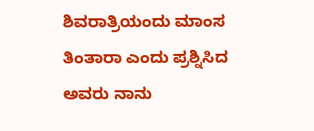ಶಿವರಾತ್ರಿಯಂದು ಮಾಂಸ ತಿಂತಾರಾ ಎಂದು ಪ್ರಶ್ನಿಸಿದ ಅವರು ನಾನು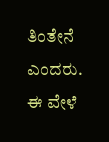ತಿಂತೇನೆ ಎಂದರು.
ಈ ವೇಳೆ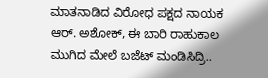ಮಾತನಾಡಿದ ವಿರೋಧ ಪಕ್ಷದ ನಾಯಕ ಆರ್. ಅಶೋಕ್, ಈ ಬಾರಿ ರಾಹುಕಾಲ ಮುಗಿದ ಮೇಲೆ ಬಜೆಟ್ ಮಂಡಿಸಿದ್ರಿ..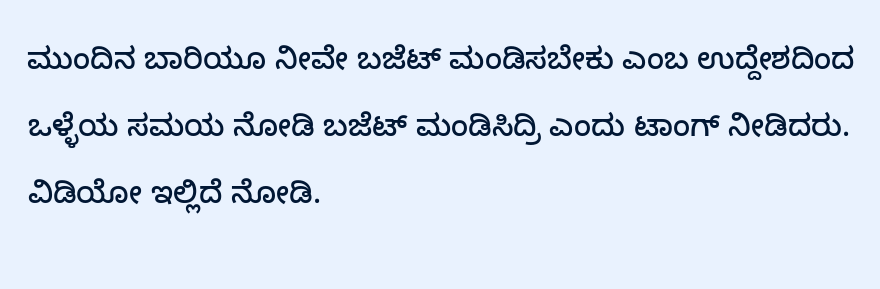ಮುಂದಿನ ಬಾರಿಯೂ ನೀವೇ ಬಜೆಟ್ ಮಂಡಿಸಬೇಕು ಎಂಬ ಉದ್ದೇಶದಿಂದ ಒಳ್ಳೆಯ ಸಮಯ ನೋಡಿ ಬಜೆಟ್ ಮಂಡಿಸಿದ್ರಿ ಎಂದು ಟಾಂಗ್ ನೀಡಿದರು. ವಿಡಿಯೋ ಇಲ್ಲಿದೆ ನೋಡಿ.